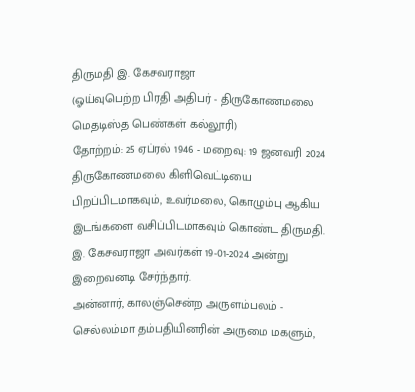திருமதி இ. கேசவராஜா
(ஓய்வுபெற்ற பிரதி அதிபர் - திருகோணமலை மெதடிஸ்த பெண்கள் கல்லூரி)
தோற்றம்: 25 ஏப்ரல் 1946 - மறைவு: 19 ஜனவரி 2024
திருகோணமலை கிளிவெட்டியை பிறப்பிடமாகவும், உவர்மலை, கொழும்பு ஆகிய இடங்களை வசிப்பிடமாகவும் கொண்ட திருமதி. இ. கேசவராஜா அவர்கள் 19-01-2024 அன்று இறைவனடி சேர்ந்தார்.
அன்னார், காலஞ்சென்ற அருளம்பலம் - செல்லம்மா தம்பதியினரின் அருமை மகளும்,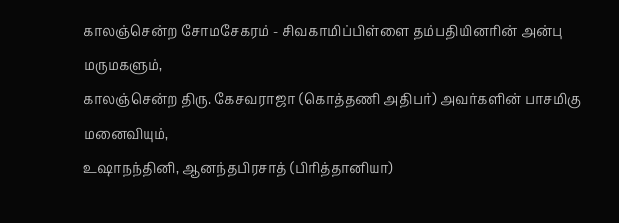காலஞ்சென்ற சோமசேகரம் - சிவகாமிப்பிள்ளை தம்பதியினரின் அன்பு மருமகளும்,
காலஞ்சென்ற திரு. கேசவராஜா (கொத்தணி அதிபர்) அவர்களின் பாசமிகு மனைவியும்,
உஷாநந்தினி, ஆனந்தபிரசாத் (பிரித்தானியா)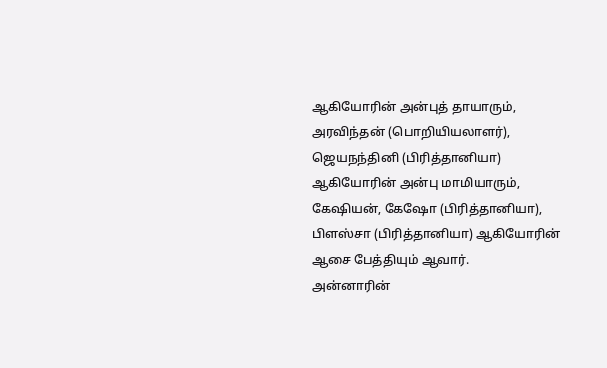ஆகியோரின் அன்புத் தாயாரும்,
அரவிந்தன் (பொறியியலாளர்), ஜெயநந்தினி (பிரித்தானியா) ஆகியோரின் அன்பு மாமியாரும்,
கேஷியன், கேஷோ (பிரித்தானியா), பிளஸ்சா (பிரித்தானியா) ஆகியோரின் ஆசை பேத்தியும் ஆவார்.
அன்னாரின்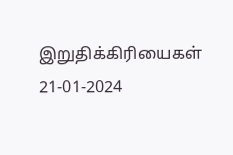இறுதிக்கிரியைகள் 21-01-2024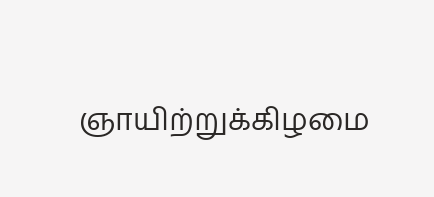ஞாயிற்றுக்கிழமை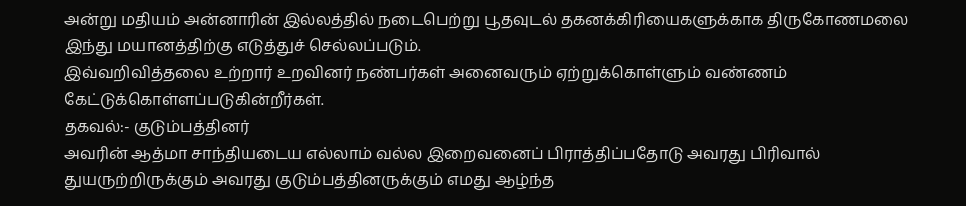அன்று மதியம் அன்னாரின் இல்லத்தில் நடைபெற்று பூதவுடல் தகனக்கிரியைகளுக்காக திருகோணமலை இந்து மயானத்திற்கு எடுத்துச் செல்லப்படும்.
இவ்வறிவித்தலை உற்றார் உறவினர் நண்பர்கள் அனைவரும் ஏற்றுக்கொள்ளும் வண்ணம் கேட்டுக்கொள்ளப்படுகின்றீர்கள்.
தகவல்:- குடும்பத்தினர்
அவரின் ஆத்மா சாந்தியடைய எல்லாம் வல்ல இறைவனைப் பிராத்திப்பதோடு அவரது பிரிவால் துயருற்றிருக்கும் அவரது குடும்பத்தினருக்கும் எமது ஆழ்ந்த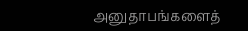அனுதாபங்களைத்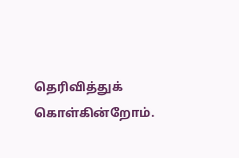தெரிவித்துக் கொள்கின்றோம்.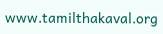www.tamilthakaval.org